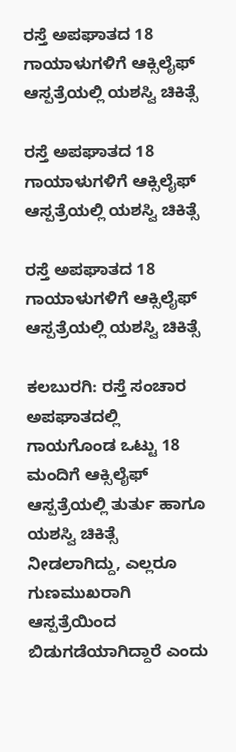ರಸ್ತೆ ಅಪಘಾತದ 18 ಗಾಯಾಳುಗಳಿಗೆ ಆಕ್ಸಿಲೈಫ್ ಆಸ್ಪತ್ರೆಯಲ್ಲಿ ಯಶಸ್ವಿ ಚಿಕಿತ್ಸೆ

ರಸ್ತೆ ಅಪಘಾತದ 18 ಗಾಯಾಳುಗಳಿಗೆ ಆಕ್ಸಿಲೈಫ್ ಆಸ್ಪತ್ರೆಯಲ್ಲಿ ಯಶಸ್ವಿ ಚಿಕಿತ್ಸೆ

ರಸ್ತೆ ಅಪಘಾತದ 18 ಗಾಯಾಳುಗಳಿಗೆ ಆಕ್ಸಿಲೈಫ್ ಆಸ್ಪತ್ರೆಯಲ್ಲಿ ಯಶಸ್ವಿ ಚಿಕಿತ್ಸೆ

ಕಲಬುರಗಿ: ರಸ್ತೆ ಸಂಚಾರ ಅಪಘಾತದಲ್ಲಿ ಗಾಯಗೊಂಡ ಒಟ್ಟು 18 ಮಂದಿಗೆ ಆಕ್ಸಿಲೈಫ್ ಆಸ್ಪತ್ರೆಯಲ್ಲಿ ತುರ್ತು ಹಾಗೂ ಯಶಸ್ವಿ ಚಿಕಿತ್ಸೆ ನೀಡಲಾಗಿದ್ದು, ಎಲ್ಲರೂ ಗುಣಮುಖರಾಗಿ ಆಸ್ಪತ್ರೆಯಿಂದ ಬಿಡುಗಡೆಯಾಗಿದ್ದಾರೆ ಎಂದು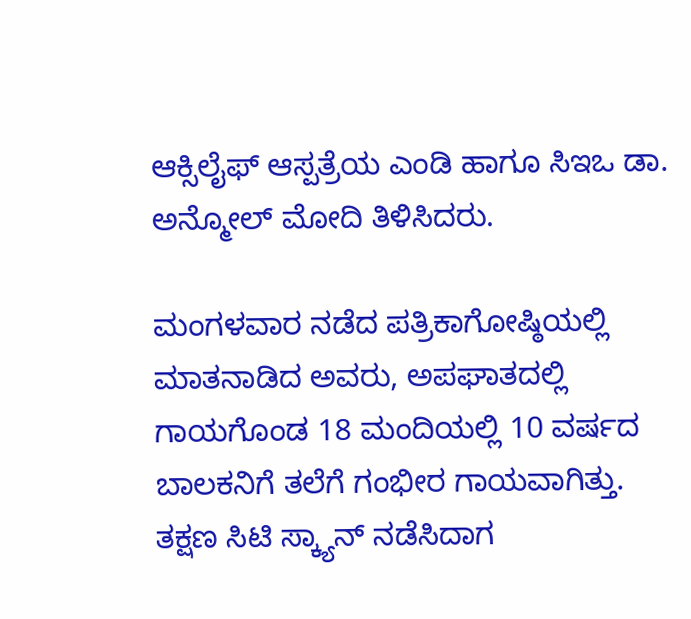ಆಕ್ಸಿಲೈಫ್ ಆಸ್ಪತ್ರೆಯ ಎಂಡಿ ಹಾಗೂ ಸಿಇಒ ಡಾ. ಅನ್ಮೋಲ್ ಮೋದಿ ತಿಳಿಸಿದರು.

ಮಂಗಳವಾರ ನಡೆದ ಪತ್ರಿಕಾಗೋಷ್ಠಿಯಲ್ಲಿ ಮಾತನಾಡಿದ ಅವರು, ಅಪಘಾತದಲ್ಲಿ ಗಾಯಗೊಂಡ 18 ಮಂದಿಯಲ್ಲಿ 10 ವರ್ಷದ ಬಾಲಕನಿಗೆ ತಲೆಗೆ ಗಂಭೀರ ಗಾಯವಾಗಿತ್ತು. ತಕ್ಷಣ ಸಿಟಿ ಸ್ಕ್ಯಾನ್ ನಡೆಸಿದಾಗ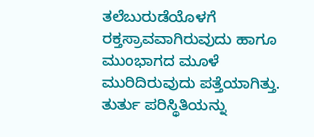ತಲೆಬುರುಡೆಯೊಳಗೆ ರಕ್ತಸ್ರಾವವಾಗಿರುವುದು ಹಾಗೂ ಮುಂಭಾಗದ ಮೂಳೆ ಮುರಿದಿರುವುದು ಪತ್ತೆಯಾಗಿತ್ತು. ತುರ್ತು ಪರಿಸ್ಥಿತಿಯನ್ನು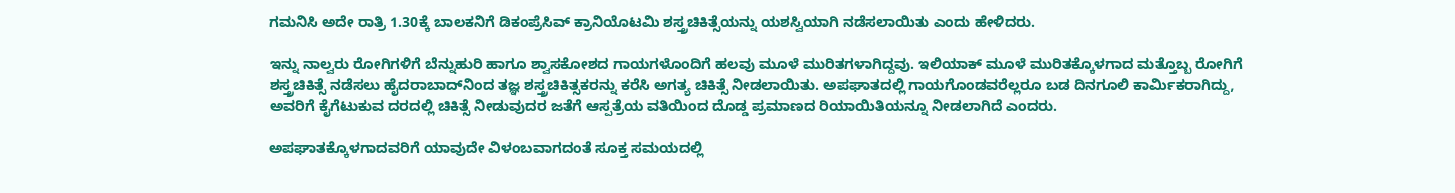ಗಮನಿಸಿ ಅದೇ ರಾತ್ರಿ 1.30ಕ್ಕೆ ಬಾಲಕನಿಗೆ ಡಿಕಂಪ್ರೆಸಿವ್ ಕ್ರಾನಿಯೊಟಮಿ ಶಸ್ತ್ರಚಿಕಿತ್ಸೆಯನ್ನು ಯಶಸ್ವಿಯಾಗಿ ನಡೆಸಲಾಯಿತು ಎಂದು ಹೇಳಿದರು.

ಇನ್ನು ನಾಲ್ವರು ರೋಗಿಗಳಿಗೆ ಬೆನ್ನುಹುರಿ ಹಾಗೂ ಶ್ವಾಸಕೋಶದ ಗಾಯಗಳೊಂದಿಗೆ ಹಲವು ಮೂಳೆ ಮುರಿತಗಳಾಗಿದ್ದವು. ಇಲಿಯಾಕ್ ಮೂಳೆ ಮುರಿತಕ್ಕೊಳಗಾದ ಮತ್ತೊಬ್ಬ ರೋಗಿಗೆ ಶಸ್ತ್ರಚಿಕಿತ್ಸೆ ನಡೆಸಲು ಹೈದರಾಬಾದ್‌ನಿಂದ ತಜ್ಞ ಶಸ್ತ್ರಚಿಕಿತ್ಸಕರನ್ನು ಕರೆಸಿ ಅಗತ್ಯ ಚಿಕಿತ್ಸೆ ನೀಡಲಾಯಿತು. ಅಪಘಾತದಲ್ಲಿ ಗಾಯಗೊಂಡವರೆಲ್ಲರೂ ಬಡ ದಿನಗೂಲಿ ಕಾರ್ಮಿಕರಾಗಿದ್ದು, ಅವರಿಗೆ ಕೈಗೆಟುಕುವ ದರದಲ್ಲಿ ಚಿಕಿತ್ಸೆ ನೀಡುವುದರ ಜತೆಗೆ ಆಸ್ಪತ್ರೆಯ ವತಿಯಿಂದ ದೊಡ್ಡ ಪ್ರಮಾಣದ ರಿಯಾಯಿತಿಯನ್ನೂ ನೀಡಲಾಗಿದೆ ಎಂದರು.

ಅಪಘಾತಕ್ಕೊಳಗಾದವರಿಗೆ ಯಾವುದೇ ವಿಳಂಬವಾಗದಂತೆ ಸೂಕ್ತ ಸಮಯದಲ್ಲಿ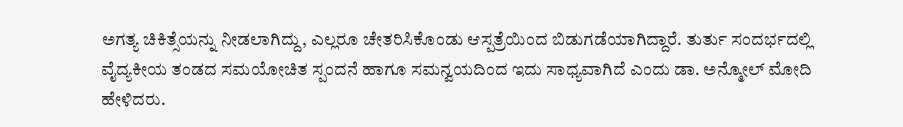ಅಗತ್ಯ ಚಿಕಿತ್ಸೆಯನ್ನು ನೀಡಲಾಗಿದ್ದು, ಎಲ್ಲರೂ ಚೇತರಿಸಿಕೊಂಡು ಆಸ್ಪತ್ರೆಯಿಂದ ಬಿಡುಗಡೆಯಾಗಿದ್ದಾರೆ. ತುರ್ತು ಸಂದರ್ಭದಲ್ಲಿ ವೈದ್ಯಕೀಯ ತಂಡದ ಸಮಯೋಚಿತ ಸ್ಪಂದನೆ ಹಾಗೂ ಸಮನ್ವಯದಿಂದ ಇದು ಸಾಧ್ಯವಾಗಿದೆ ಎಂದು ಡಾ. ಅನ್ಮೋಲ್ ಮೋದಿ ಹೇಳಿದರು.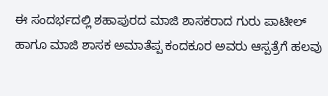ಈ ಸಂದರ್ಭದಲ್ಲಿ ಶಹಾಪುರದ ಮಾಜಿ ಶಾಸಕರಾದ ಗುರು ಪಾಟೀಲ್ ಹಾಗೂ ಮಾಜಿ ಶಾಸಕ ಅಮಾತೆಪ್ಪ ಕಂದಕೂರ ಅವರು ಆಸ್ಪತ್ರೆಗೆ ಹಲವು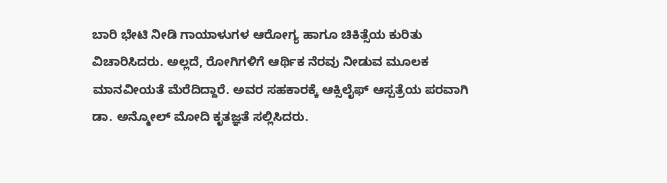ಬಾರಿ ಭೇಟಿ ನೀಡಿ ಗಾಯಾಳುಗಳ ಆರೋಗ್ಯ ಹಾಗೂ ಚಿಕಿತ್ಸೆಯ ಕುರಿತು ವಿಚಾರಿಸಿದರು. ಅಲ್ಲದೆ, ರೋಗಿಗಳಿಗೆ ಆರ್ಥಿಕ ನೆರವು ನೀಡುವ ಮೂಲಕ ಮಾನವೀಯತೆ ಮೆರೆದಿದ್ದಾರೆ. ಅವರ ಸಹಕಾರಕ್ಕೆ ಆಕ್ಸಿಲೈಫ್ ಆಸ್ಪತ್ರೆಯ ಪರವಾಗಿ ಡಾ. ಅನ್ಮೋಲ್ ಮೋದಿ ಕೃತಜ್ಞತೆ ಸಲ್ಲಿಸಿದರು.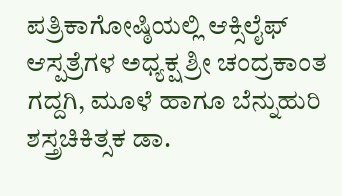ಪತ್ರಿಕಾಗೋಷ್ಠಿಯಲ್ಲಿ ಆಕ್ಸಿಲೈಫ್ ಆಸ್ಪತ್ರೆಗಳ ಅಧ್ಯಕ್ಷ ಶ್ರೀ ಚಂದ್ರಕಾಂತ ಗದ್ದಗಿ, ಮೂಳೆ ಹಾಗೂ ಬೆನ್ನುಹುರಿ ಶಸ್ತ್ರಚಿಕಿತ್ಸಕ ಡಾ.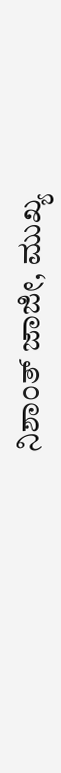ನಿಶಾಂತ್ ಜಾಜೀ, ಮುಖ್ಯ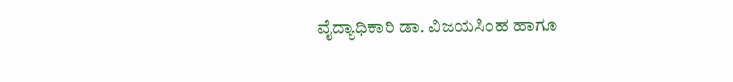ವೈದ್ಯಾಧಿಕಾರಿ ಡಾ. ವಿಜಯಸಿಂಹ ಹಾಗೂ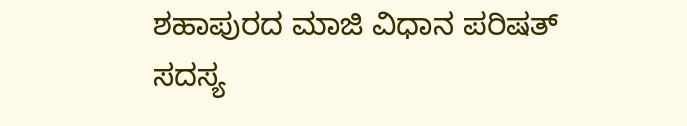ಶಹಾಪುರದ ಮಾಜಿ ವಿಧಾನ ಪರಿಷತ್ ಸದಸ್ಯ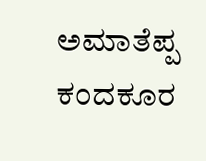ಅಮಾತೆಪ್ಪ ಕಂದಕೂರ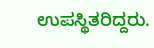ಉಪಸ್ಥಿತರಿದ್ದರು.